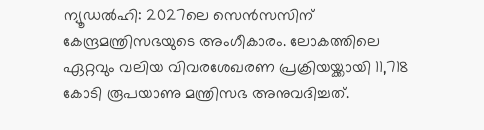ന്യൂഡൽഹി: 2027ലെ സെൻസസിന് കേന്ദ്രമന്ത്രിസഭയുടെ അംഗീകാരം. ലോകത്തിലെ ഏറ്റവും വലിയ വിവരശേഖരണ പ്രക്രിയയ്ക്കായി 11,718 കോടി രൂപയാണു മന്ത്രിസഭ അനുവദിച്ചത്.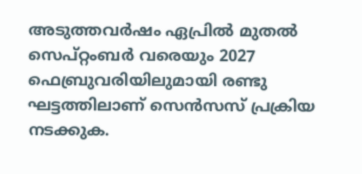അടുത്തവർഷം ഏപ്രിൽ മുതൽ സെപ്റ്റംബർ വരെയും 2027 ഫെബ്രുവരിയിലുമായി രണ്ടു ഘട്ടത്തിലാണ് സെൻസസ് പ്രക്രിയ നടക്കുക.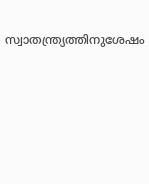സ്വാതന്ത്ര്യത്തിനുശേഷം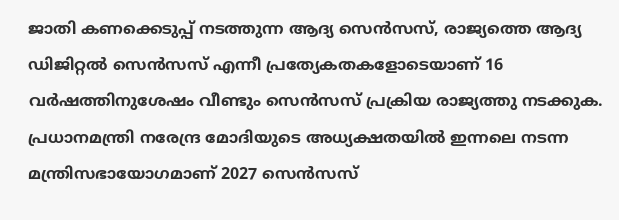ജാതി കണക്കെടുപ്പ് നടത്തുന്ന ആദ്യ സെൻസസ്, രാജ്യത്തെ ആദ്യ ഡിജിറ്റൽ സെൻസസ് എന്നീ പ്രത്യേകതകളോടെയാണ് 16 വർഷത്തിനുശേഷം വീണ്ടും സെൻസസ് പ്രക്രിയ രാജ്യത്തു നടക്കുക.
പ്രധാനമന്ത്രി നരേന്ദ്ര മോദിയുടെ അധ്യക്ഷതയിൽ ഇന്നലെ നടന്ന മന്ത്രിസഭായോഗമാണ് 2027 സെൻസസ്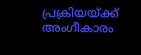പ്രക്രിയയ്ക്ക് അംഗീകാരം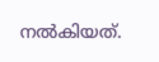നൽകിയത്.